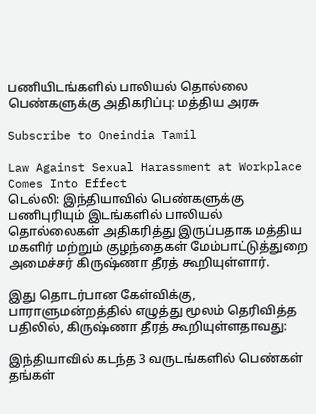பணியிடங்களில் பாலியல் தொல்லை பெண்களுக்கு அதிகரிப்பு: மத்திய அரசு

Subscribe to Oneindia Tamil

Law Against Sexual Harassment at Workplace Comes Into Effect
டெல்லி: இந்தியாவில் பெண்களுக்கு பணிபுரியும் இடங்களில் பாலியல் தொல்லைகள் அதிகரித்து இருப்பதாக மத்திய மகளிர் மற்றும் குழந்தைகள் மேம்பாட்டுத்துறை அமைச்சர் கிருஷ்ணா தீரத் கூறியுள்ளார்.

இது தொடர்பான கேள்விக்கு, பாராளுமன்றத்தில் எழுத்து மூலம் தெரிவித்த பதிலில், கிருஷ்ணா தீரத் கூறியுள்ளதாவது:

இந்தியாவில் கடந்த 3 வருடங்களில் பெண்கள் தங்கள்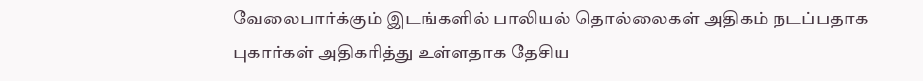வேலைபார்க்கும் இடங்களில் பாலியல் தொல்லைகள் அதிகம் நடப்பதாக புகார்கள் அதிகரித்து உள்ளதாக தேசிய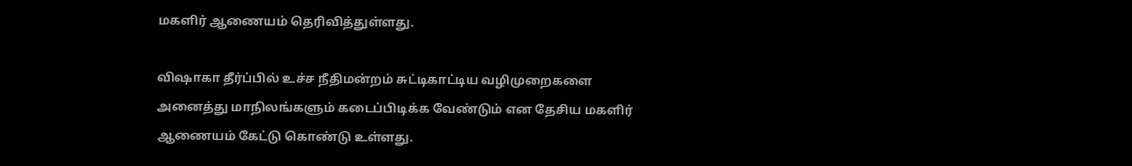மகளிர் ஆணையம் தெரிவித்துள்ளது.

விஷாகா தீர்ப்பில் உச்ச நீதிமன்றம் சுட்டிகாட்டிய வழிமுறைகளை அனைத்து மாநிலங்களும் கடைப்பிடிக்க வேண்டும் என தேசிய மகளிர் ஆணையம் கேட்டு கொண்டு உள்ளது.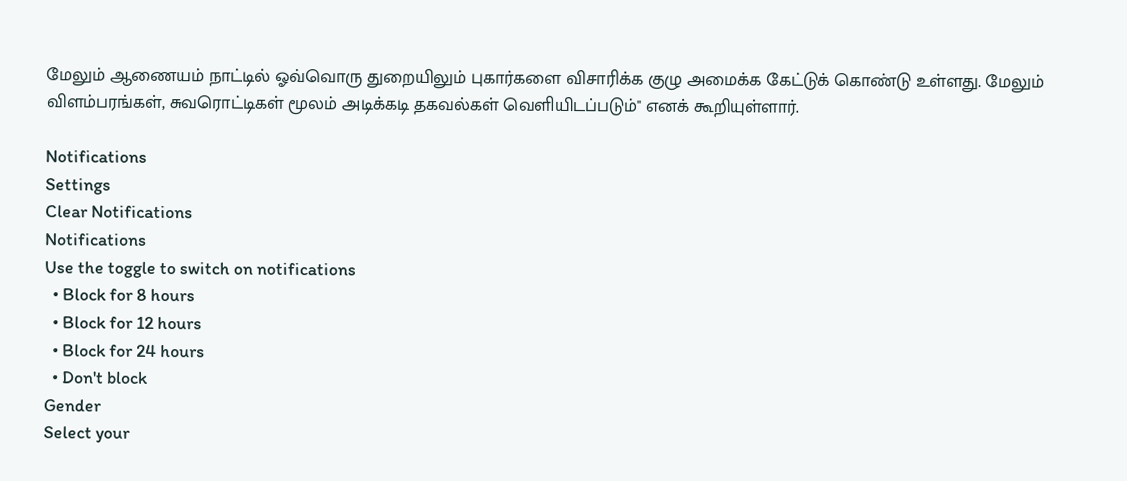மேலும் ஆணையம் நாட்டில் ஓவ்வொரு துறையிலும் புகார்களை விசாரிக்க குழு அமைக்க கேட்டுக் கொண்டு உள்ளது. மேலும் விளம்பரங்கள், சுவரொட்டிகள் மூலம் அடிக்கடி தகவல்கள் வெளியிடப்படும்'' எனக் கூறியுள்ளார்.

Notifications
Settings
Clear Notifications
Notifications
Use the toggle to switch on notifications
  • Block for 8 hours
  • Block for 12 hours
  • Block for 24 hours
  • Don't block
Gender
Select your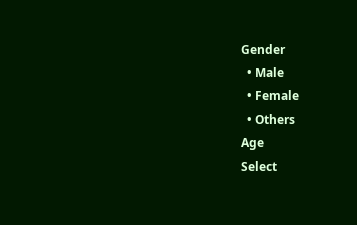Gender
  • Male
  • Female
  • Others
Age
Select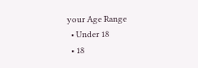your Age Range
  • Under 18
  • 18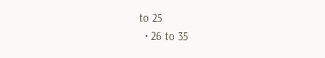to 25
  • 26 to 35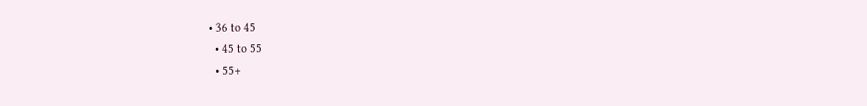• 36 to 45
  • 45 to 55
  • 55+